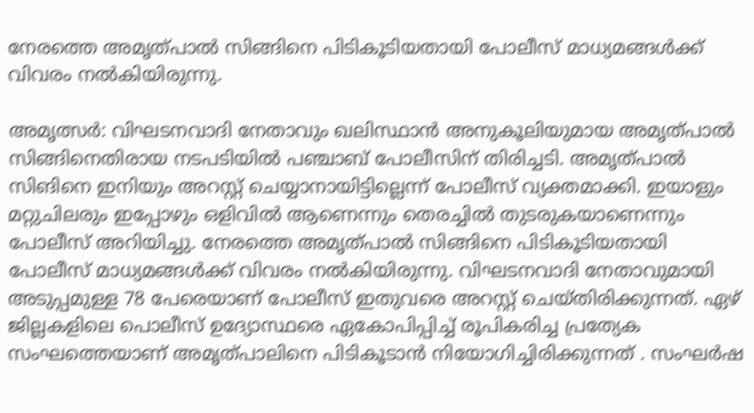നേരത്തെ അമൃത്പാൽ സിങ്ങിനെ പിടികൂടിയതായി പോലീസ് മാധ്യമങ്ങൾക്ക് വിവരം നൽകിയിരുന്നു.

അമൃത്സർ: വിഘടനവാദി നേതാവും ഖലിസ്ഥാൻ അനുകൂലിയുമായ അമൃത്പാൽ സിങ്ങിനെതിരായ നടപടിയിൽ പഞ്ചാബ് പോലീസിന് തിരിച്ചടി. അമൃത്പാൽ സിങിനെ ഇനിയും അറസ്റ്റ് ചെയ്യാനായിട്ടില്ലെന്ന് പോലീസ് വ്യക്തമാക്കി. ഇയാളും മറ്റുചിലരും ഇപ്പോഴും ഒളിവിൽ ആണെന്നും തെരച്ചിൽ തുടരുകയാണെന്നും പോലീസ് അറിയിച്ചു. നേരത്തെ അമൃത്പാൽ സിങ്ങിനെ പിടികൂടിയതായി പോലീസ് മാധ്യമങ്ങൾക്ക് വിവരം നൽകിയിരുന്നു. വിഘടനവാദി നേതാവുമായി അടുപ്പമുള്ള 78 പേരെയാണ് പോലീസ് ഇതുവരെ അറസ്റ്റ് ചെയ്തിരിക്കുന്നത്. ഏഴ് ജില്ലകളിലെ പൊലീസ് ഉദ്യോസ്ഥരെ ഏകോപിപ്പിച്ച് രൂപികരിച്ച പ്രത്യേക സംഘത്തെയാണ് അമൃത്പാലിനെ പിടികൂടാൻ നിയോഗിച്ചിരിക്കുന്നത് . സംഘർഷ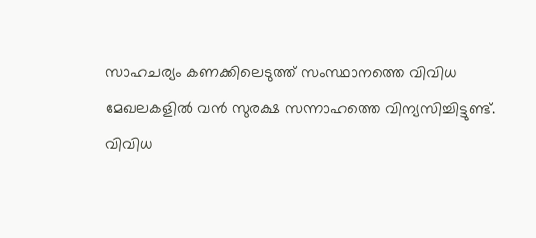സാഹചര്യം കണക്കിലെടുത്ത് സംസ്ഥാനത്തെ വിവിധ മേഖലകളിൽ വൻ സുരക്ഷ സന്നാഹത്തെ വിന്യസിച്ചിട്ടുണ്ട്. വിവിധ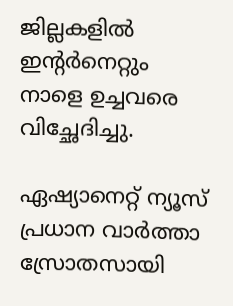ജില്ലകളില്‍ ഇന്‍റർനെറ്റും നാളെ ഉച്ചവരെ വിച്ഛേദിച്ചു.

ഏഷ്യാനെറ്റ് ന്യൂസ് പ്രധാന വാർത്താ സ്രോതസായി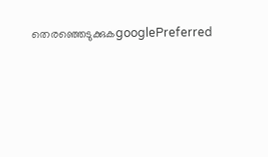തെരഞ്ഞെടുക്കുകgooglePreferred